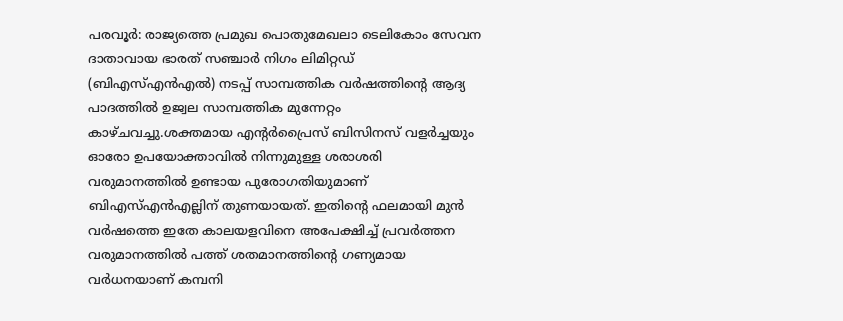പരവൂർ: രാജ്യത്തെ പ്രമുഖ പൊതുമേഖലാ ടെലികോം സേവന ദാതാവായ ഭാരത് സഞ്ചാർ നിഗം ലിമിറ്റഡ് (ബിഎസ്എൻഎൽ) നടപ്പ് സാമ്പത്തിക വർഷത്തിന്റെ ആദ്യ പാദത്തിൽ ഉജ്വല സാമ്പത്തിക മുന്നേറ്റം കാഴ്ചവച്ചു.ശക്തമായ എന്റർപ്രൈസ് ബിസിനസ് വളർച്ചയും ഓരോ ഉപയോക്താവിൽ നിന്നുമുള്ള ശരാശരി വരുമാനത്തിൽ ഉണ്ടായ പുരോഗതിയുമാണ് ബിഎസ്എൻഎല്ലിന് തുണയായത്. ഇതിന്റെ ഫലമായി മുൻ വർഷത്തെ ഇതേ കാലയളവിനെ അപേക്ഷിച്ച് പ്രവർത്തന വരുമാനത്തിൽ പത്ത് ശതമാനത്തിന്റെ ഗണ്യമായ വർധനയാണ് കമ്പനി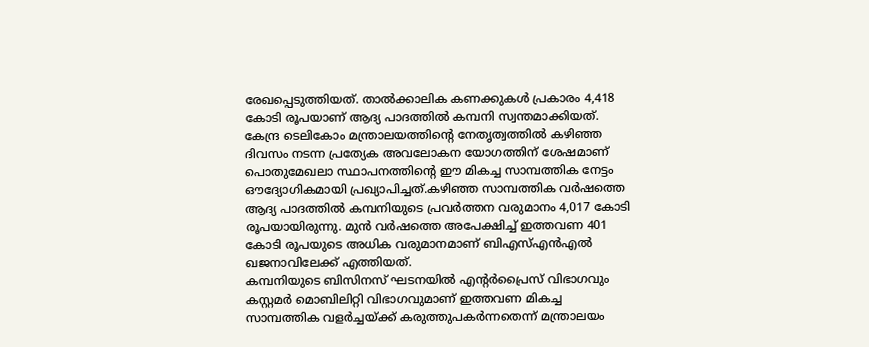രേഖപ്പെടുത്തിയത്. താൽക്കാലിക കണക്കുകൾ പ്രകാരം 4,418 കോടി രൂപയാണ് ആദ്യ പാദത്തിൽ കമ്പനി സ്വന്തമാക്കിയത്.
കേന്ദ്ര ടെലികോം മന്ത്രാലയത്തിന്റെ നേതൃത്വത്തിൽ കഴിഞ്ഞ ദിവസം നടന്ന പ്രത്യേക അവലോകന യോഗത്തിന് ശേഷമാണ് പൊതുമേഖലാ സ്ഥാപനത്തിന്റെ ഈ മികച്ച സാമ്പത്തിക നേട്ടം ഔദ്യോഗികമായി പ്രഖ്യാപിച്ചത്.കഴിഞ്ഞ സാമ്പത്തിക വർഷത്തെ ആദ്യ പാദത്തിൽ കമ്പനിയുടെ പ്രവർത്തന വരുമാനം 4,017 കോടി രൂപയായിരുന്നു. മുൻ വർഷത്തെ അപേക്ഷിച്ച് ഇത്തവണ 401 കോടി രൂപയുടെ അധിക വരുമാനമാണ് ബിഎസ്എൻഎൽ ഖജനാവിലേക്ക് എത്തിയത്.
കമ്പനിയുടെ ബിസിനസ് ഘടനയിൽ എന്റർപ്രൈസ് വിഭാഗവും കസ്റ്റമർ മൊബിലിറ്റി വിഭാഗവുമാണ് ഇത്തവണ മികച്ച സാമ്പത്തിക വളർച്ചയ്ക്ക് കരുത്തുപകർന്നതെന്ന് മന്ത്രാലയം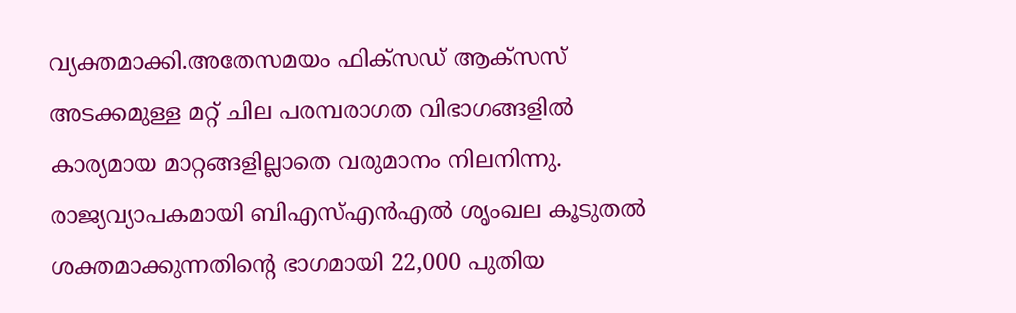വ്യക്തമാക്കി.അതേസമയം ഫിക്സഡ് ആക്സസ് അടക്കമുള്ള മറ്റ് ചില പരമ്പരാഗത വിഭാഗങ്ങളിൽ കാര്യമായ മാറ്റങ്ങളില്ലാതെ വരുമാനം നിലനിന്നു.
രാജ്യവ്യാപകമായി ബിഎസ്എൻഎൽ ശൃംഖല കൂടുതൽ ശക്തമാക്കുന്നതിന്റെ ഭാഗമായി 22,000 പുതിയ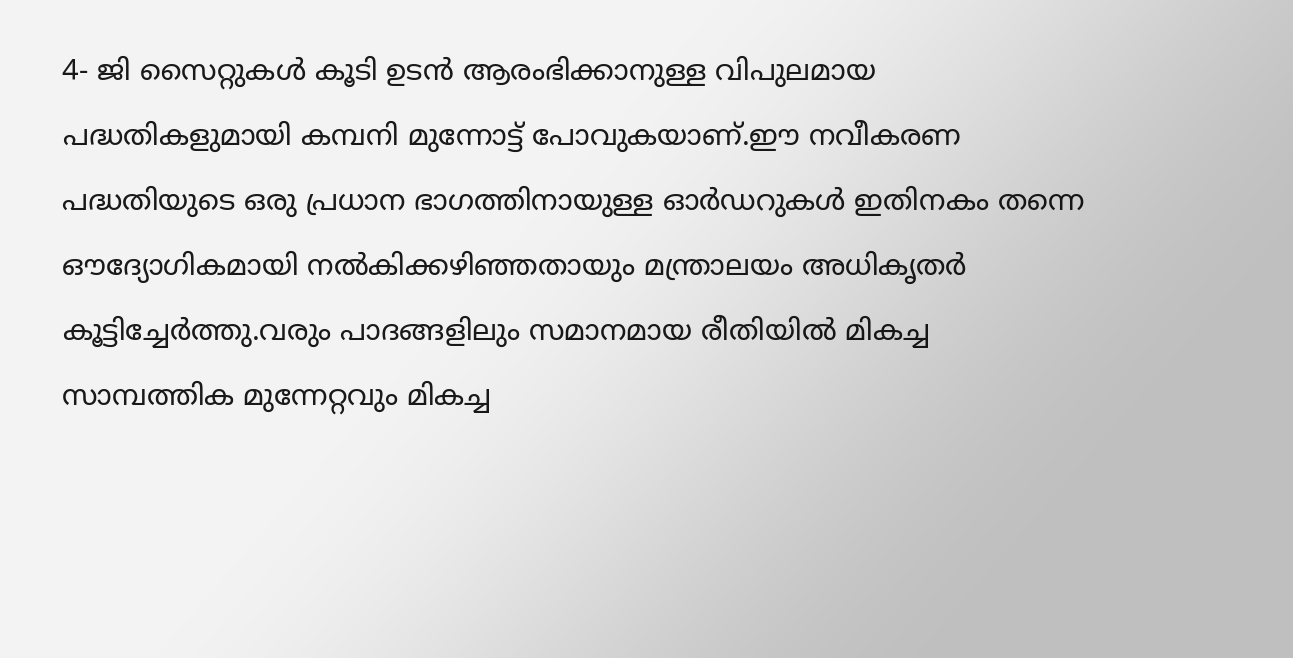4- ജി സൈറ്റുകൾ കൂടി ഉടൻ ആരംഭിക്കാനുള്ള വിപുലമായ പദ്ധതികളുമായി കമ്പനി മുന്നോട്ട് പോവുകയാണ്.ഈ നവീകരണ പദ്ധതിയുടെ ഒരു പ്രധാന ഭാഗത്തിനായുള്ള ഓർഡറുകൾ ഇതിനകം തന്നെ ഔദ്യോഗികമായി നൽകിക്കഴിഞ്ഞതായും മന്ത്രാലയം അധികൃതർ കൂട്ടിച്ചേർത്തു.വരും പാദങ്ങളിലും സമാനമായ രീതിയിൽ മികച്ച സാമ്പത്തിക മുന്നേറ്റവും മികച്ച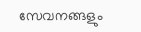സേവനങ്ങളും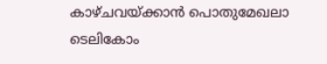കാഴ്ചവയ്ക്കാൻ പൊതുമേഖലാ ടെലികോം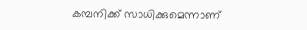കമ്പനിക്ക് സാധിക്കുമെന്നാണ്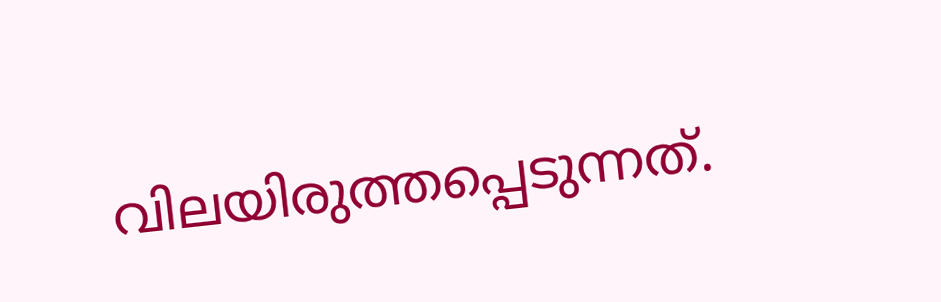വിലയിരുത്തപ്പെടുന്നത്.